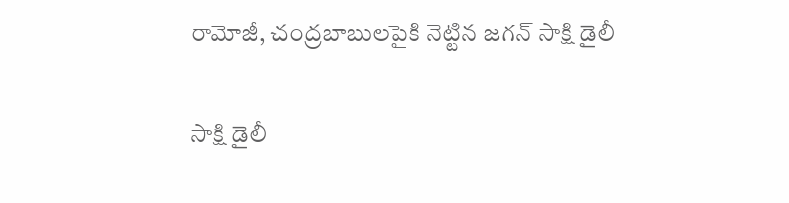రామోజీ, చంద్రబాబులపైకి నెట్టిన జగన్ సాక్షి డైలీ

సాక్షి డైలీ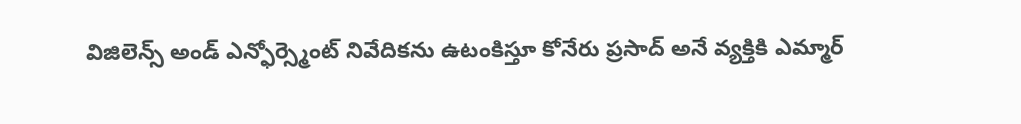విజిలెన్స్ అండ్ ఎన్ఫోర్స్మెంట్ నివేదికను ఉటంకిస్తూ కోనేరు ప్రసాద్ అనే వ్యక్తికి ఎమ్మార్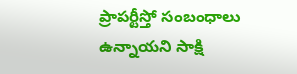ప్రాపర్టీస్తో సంబంధాలు ఉన్నాయని సాక్షి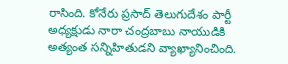రాసింది. కోనేరు ప్రసాద్ తెలుగుదేశం పార్టీ అధ్యక్షుడు నారా చంద్రబాబు నాయుడికి అత్యంత సన్నిహితుడని వ్యాఖ్యానించింది.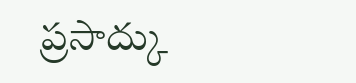ప్రసాద్కు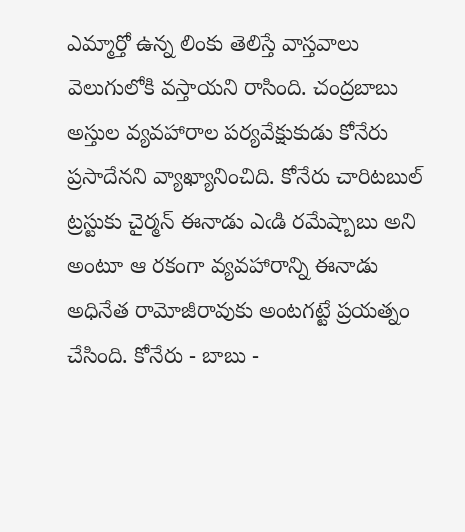ఎమ్మార్తో ఉన్న లింకు తెలిస్తే వాస్తవాలు వెలుగులోకి వస్తాయని రాసింది. చంద్రబాబు అస్తుల వ్యవహారాల పర్యవేక్షుకుడు కోనేరు ప్రసాదేనని వ్యాఖ్యానించిది. కోనేరు చారిటబుల్ ట్రస్టుకు చైర్మన్ ఈనాడు ఎఁడి రమేష్బాబు అని అంటూ ఆ రకంగా వ్యవహారాన్ని ఈనాడు అధినేత రామోజీరావుకు అంటగట్టే ప్రయత్నం చేసింది. కోనేరు - బాబు -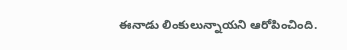ఈనాడు లింకులున్నాయని ఆరోపించింది.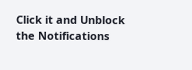Click it and Unblock the Notifications